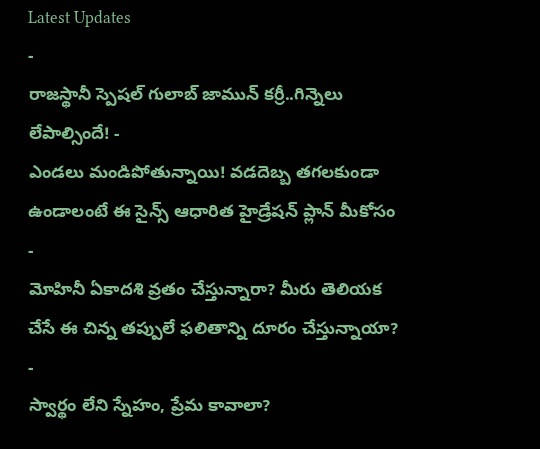Latest Updates
-
రాజస్థానీ స్పెషల్ గులాబ్ జామున్ కర్రీ..గిన్నెలు లేపాల్సిందే! -
ఎండలు మండిపోతున్నాయి! వడదెబ్బ తగలకుండా ఉండాలంటే ఈ సైన్స్ ఆధారిత హైడ్రేషన్ ప్లాన్ మీకోసం -
మోహినీ ఏకాదశి వ్రతం చేస్తున్నారా? మీరు తెలియక చేసే ఈ చిన్న తప్పులే ఫలితాన్ని దూరం చేస్తున్నాయా? -
స్వార్థం లేని స్నేహం, ప్రేమ కావాలా?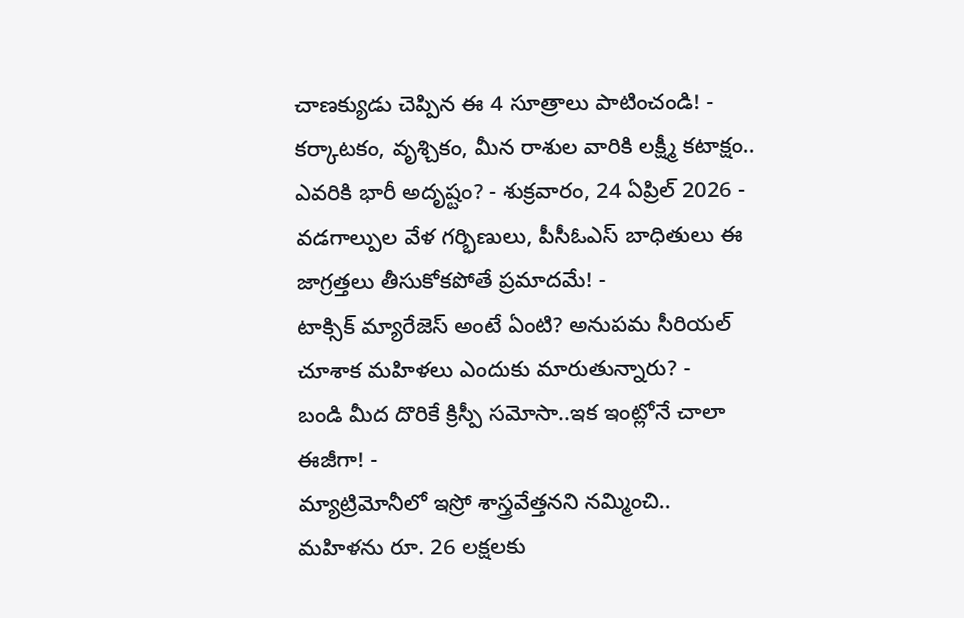చాణక్యుడు చెప్పిన ఈ 4 సూత్రాలు పాటించండి! -
కర్కాటకం, వృశ్చికం, మీన రాశుల వారికి లక్ష్మీ కటాక్షం.. ఎవరికి భారీ అదృష్టం? - శుక్రవారం, 24 ఏప్రిల్ 2026 -
వడగాల్పుల వేళ గర్భిణులు, పీసీఓఎస్ బాధితులు ఈ జాగ్రత్తలు తీసుకోకపోతే ప్రమాదమే! -
టాక్సిక్ మ్యారేజెస్ అంటే ఏంటి? అనుపమ సీరియల్ చూశాక మహిళలు ఎందుకు మారుతున్నారు? -
బండి మీద దొరికే క్రిస్పీ సమోసా..ఇక ఇంట్లోనే చాలా ఈజీగా! -
మ్యాట్రిమోనీలో ఇస్రో శాస్త్రవేత్తనని నమ్మించి.. మహిళను రూ. 26 లక్షలకు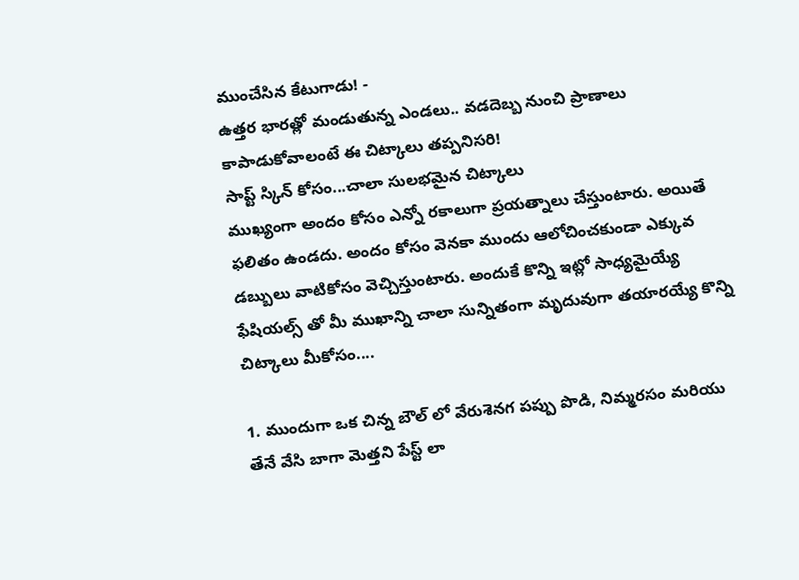ముంచేసిన కేటుగాడు! -
ఉత్తర భారత్లో మండుతున్న ఎండలు.. వడదెబ్బ నుంచి ప్రాణాలు కాపాడుకోవాలంటే ఈ చిట్కాలు తప్పనిసరి!
సాప్ట్ స్కిన్ కోసం...చాలా సులభమైన చిట్కాలు
ముఖ్యంగా అందం కోసం ఎన్నో రకాలుగా ప్రయత్నాలు చేస్తుంటారు. అయితే ఫలితం ఉండదు. అందం కోసం వెనకా ముందు ఆలోచించకుండా ఎక్కువ డబ్బులు వాటికోసం వెచ్చిస్తుంటారు. అందుకే కొన్ని ఇట్లో సాధ్యమైయ్యే ఫేషియల్స్ తో మీ ముఖాన్ని చాలా సున్నితంగా మృదువుగా తయారయ్యే కొన్ని చిట్కాలు మీకోసం....

1. ముందుగా ఒక చిన్న బౌల్ లో వేరుశెనగ పప్పు పొడి, నిమ్మరసం మరియు తేనే వేసి బాగా మెత్తని పేస్ట్ లా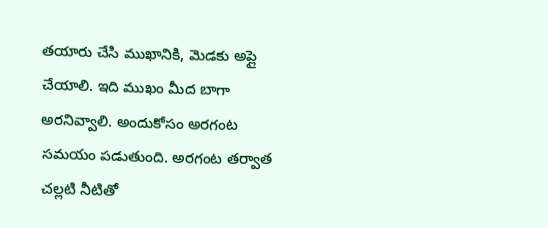తయారు చేసి ముఖానికి, మెడకు అప్లై చేయాలి. ఇది ముఖం మీద బాగా అరనివ్వాలి. అందుకోసం అరగంట సమయం పడుతుంది. అరగంట తర్వాత చల్లటి నీటితో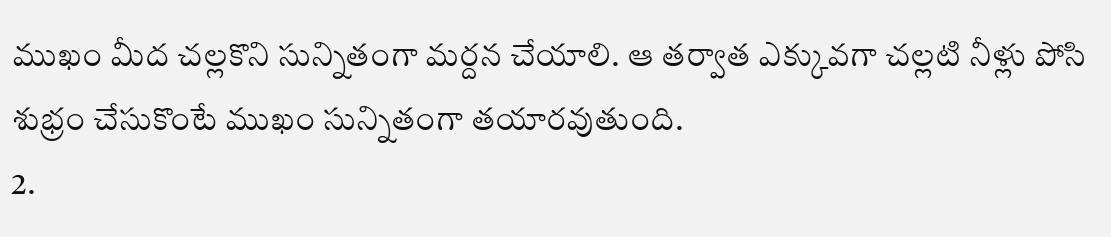ముఖం మీద చల్లకొని సున్నితంగా మర్దన చేయాలి. ఆ తర్వాత ఎక్కువగా చల్లటి నీళ్లు పోసి శుభ్రం చేసుకొంటే ముఖం సున్నితంగా తయారవుతుంది.
2.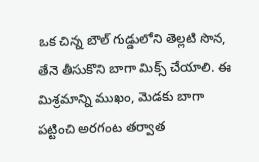ఒక చిన్న బౌల్ గుడ్డులోని తెల్లటి సొన, తేనె తీసుకొని బాగా మిక్స్ చేయాలి. ఈ మిశ్రమాన్ని ముఖం, మెడకు బాగా పట్టించి అరగంట తర్వాత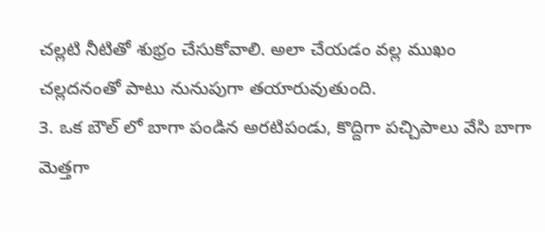చల్లటి నీటితో శుభ్రం చేసుకోవాలి. అలా చేయడం వల్ల ముఖం చల్లదనంతో పాటు నునుపుగా తయారువుతుంది.
3. ఒక బౌల్ లో బాగా పండిన అరటిపండు, కొద్దిగా పచ్చిపాలు వేసి బాగా మెత్తగా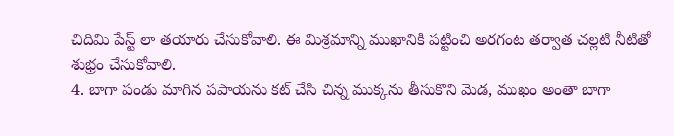చిదిమి పేస్ట్ లా తయారు చేసుకోవాలి. ఈ మిశ్రమాన్ని ముఖానికి పట్టించి అరగంట తర్వాత చల్లటి నీటితో శుభ్రం చేసుకోవాలి.
4. బాగా పండు మాగిన పపాయను కట్ చేసి చిన్న ముక్కను తీసుకొని మెడ, ముఖం అంతా బాగా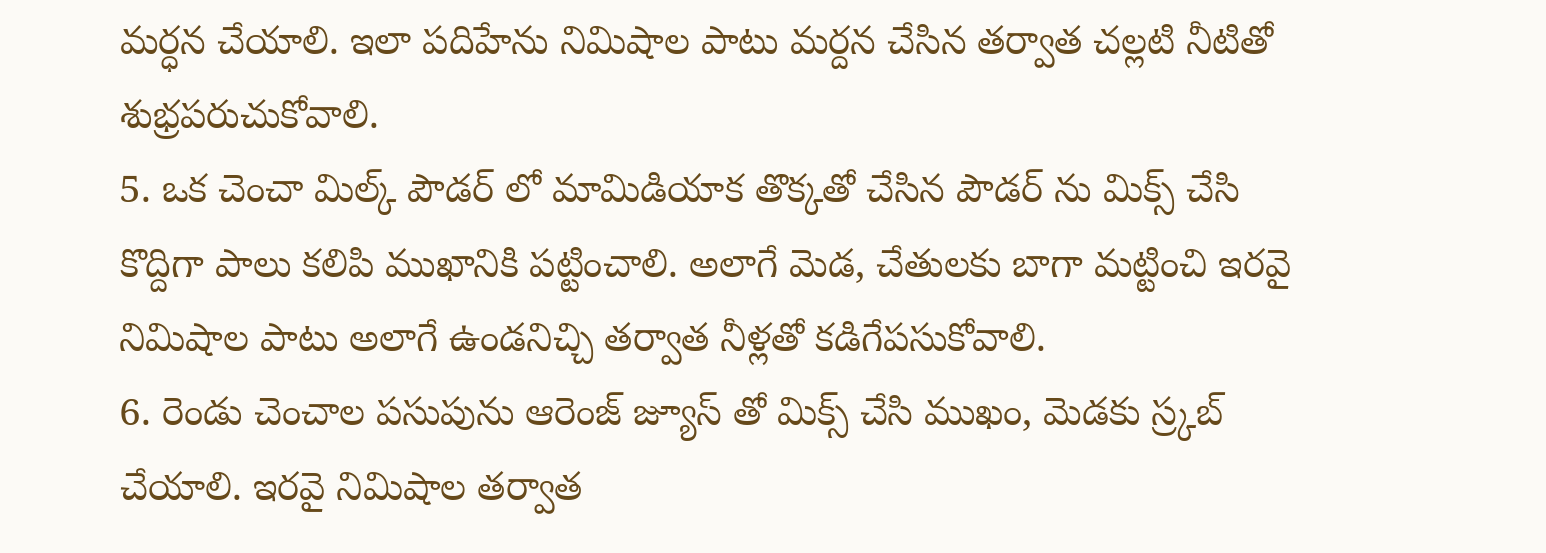మర్ధన చేయాలి. ఇలా పదిహేను నిమిషాల పాటు మర్దన చేసిన తర్వాత చల్లటి నీటితో శుభ్రపరుచుకోవాలి.
5. ఒక చెంచా మిల్క్ పౌడర్ లో మామిడియాక తొక్కతో చేసిన పౌడర్ ను మిక్స్ చేసి కొద్దిగా పాలు కలిపి ముఖానికి పట్టించాలి. అలాగే మెడ, చేతులకు బాగా మట్టించి ఇరవై నిమిషాల పాటు అలాగే ఉండనిచ్చి తర్వాత నీళ్లతో కడిగేపసుకోవాలి.
6. రెండు చెంచాల పసుపును ఆరెంజ్ జ్యూస్ తో మిక్స్ చేసి ముఖం, మెడకు స్ర్కబ్ చేయాలి. ఇరవై నిమిషాల తర్వాత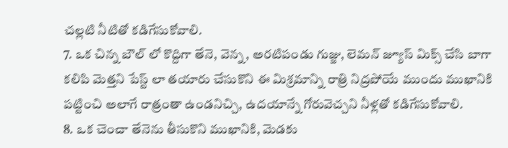చల్లటి నీటితో కడిగేసుకోవాలి.
7. ఒక చిన్న బౌల్ లో కొద్దిగా తేనె, వెన్న, అరటిపండు గుజ్జు, లెమన్ జ్యూస్ మిక్స్ చేసి బాగా కలిపి మెత్తని పేస్ట్ లా తయారు చేసుకొని ఈ మిశ్రమాన్ని రాత్రి నిద్రపోయే ముందు ముఖానికి పట్టించి అలాగే రాత్రంతా ఉండనిచ్చి, ఉదయాన్నే గోరువెచ్చని నీళ్లతో కడిగేసుకోవాలి.
8. ఒక చెంచా తేనెను తీసుకొని ముఖానికి, మెడకు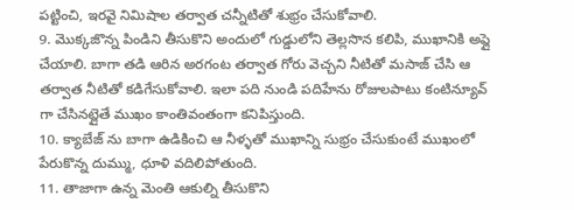పట్టించి, ఇరవై నిమిషాల తర్వాత చన్నీటితో శుభ్రం చేసుకోవాలి.
9. మొక్కజొన్న పిండిని తీసుకొని అందులో గుడ్డులోని తెల్లసొన కలిపి, ముఖానికి అప్లై చేయాలి. బాగా తడి ఆరిన అరగంట తర్వాత గోరు వెచ్చని నీటితో మసాజ్ చేసి ఆ తర్వాత నీటితో కడిగేసుకోవాలి. ఇలా పది నుండి పదిహేను రోజులపాటు కంటిన్యూవ్ గా చేసినట్లైతే ముఖం కాంతివంతంగా కనిపిస్తుంది.
10. క్యాబేజ్ ను బాగా ఉడికించి ఆ నీళ్ళతో ముఖాన్ని సుభ్రం చేసుకుంటే ముఖంలో పేరుకొన్న దుమ్ము, ధూళి వదిలిపోతుంది.
11. తాజాగా ఉన్న మెంతి ఆకుల్ని తీసుకొని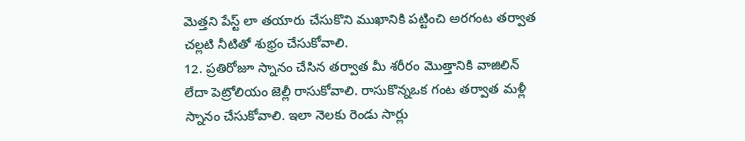మెత్తని పేస్ట్ లా తయారు చేసుకొని ముఖానికి పట్టించి అరగంట తర్వాత చల్లటి నీటితో శుభ్రం చేసుకోవాలి.
12. ప్రతిరోజూ స్నానం చేసిన తర్వాత మీ శరీరం మొత్తానికి వాజిలిన్ లేదా పెట్రోలియం జెల్లీ రాసుకోవాలి. రాసుకొన్నఒక గంట తర్వాత మళ్లీ స్నానం చేసుకోవాలి. ఇలా నెలకు రెండు సార్లు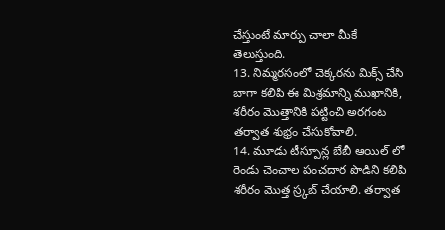చేస్తుంటే మార్పు చాలా మీకే తెలుస్తుంది.
13. నిమ్మరసంలో చెక్కరను మిక్స్ చేసి బాగా కలిపి ఈ మిశ్రమాన్ని ముఖానికి, శరీరం మొత్తానికి పట్టించి అరగంట తర్వాత శుభ్రం చేసుకోవాలి.
14. మూడు టీస్పూన్ల బేబీ ఆయిల్ లో రెండు చెంచాల పంచదార పొడిని కలిపి శరీరం మొత్త స్ర్కబ్ చేయాలి. తర్వాత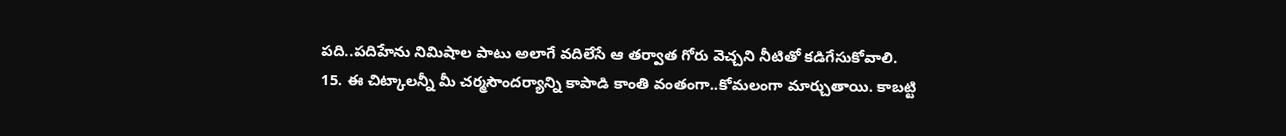పది..పదిహేను నిమిషాల పాటు అలాగే వదిలేసే ఆ తర్వాత గోరు వెచ్చని నీటితో కడిగేసుకోవాలి.
15. ఈ చిట్కాలన్నీ మీ చర్మసౌందర్యాన్ని కాపాడి కాంతి వంతంగా..కోమలంగా మార్చుతాయి. కాబట్టి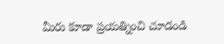మీరు కూడా ప్రయత్నించి చూడండి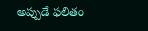అప్పుడే ఫలితం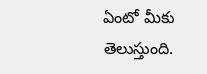ఏంటో మీకు తెలుస్తుంది.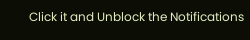Click it and Unblock the Notifications